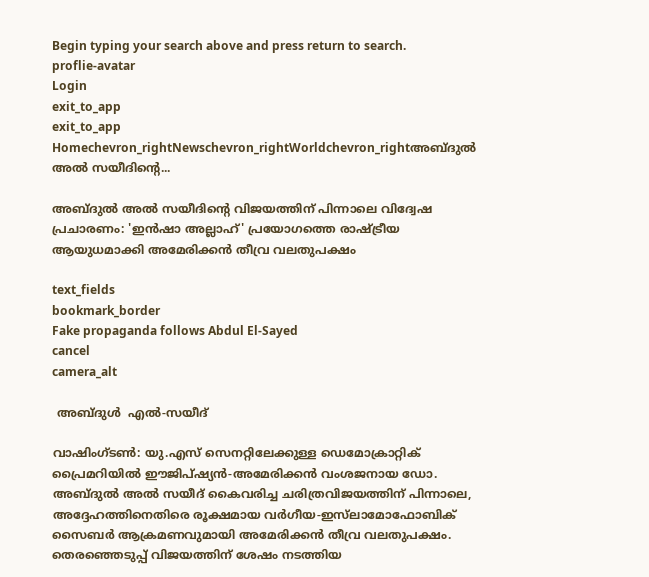Begin typing your search above and press return to search.
proflie-avatar
Login
exit_to_app
exit_to_app
Homechevron_rightNewschevron_rightWorldchevron_rightഅബ്ദുൽ അൽ സയീദിന്റെ...

അബ്ദുൽ അൽ സയീദിന്റെ വിജയത്തിന് പിന്നാലെ വിദ്വേഷ പ്രചാരണം: 'ഇൻഷാ അല്ലാഹ്' പ്രയോഗത്തെ രാഷ്ട്രീയ ആയുധമാക്കി അമേരിക്കൻ തീവ്ര വലതുപക്ഷം

text_fields
bookmark_border
Fake propaganda follows Abdul El-Sayed
cancel
camera_alt

 അബ്ദുൾ  എൽ-സയീദ്

വാഷിംഗ്‌ടൺ: യു.എസ് സെനറ്റിലേക്കുള്ള ഡെമോക്രാറ്റിക് പ്രൈമറിയിൽ ഈജിപ്ഷ്യൻ-അമേരിക്കൻ വംശജനായ ഡോ. അബ്ദുൽ അൽ സയീദ് കൈവരിച്ച ചരിത്രവിജയത്തിന് പിന്നാലെ, അദ്ദേഹത്തിനെതിരെ രൂക്ഷമായ വർഗീയ-ഇസ്‌ലാമോഫോബിക് സൈബർ ആക്രമണവുമായി അമേരിക്കൻ തീവ്ര വലതുപക്ഷം. തെരഞ്ഞെടുപ്പ് വിജയത്തിന് ശേഷം നടത്തിയ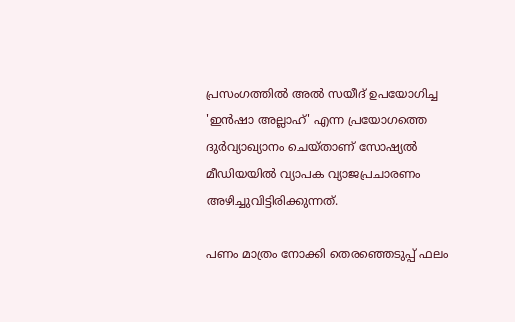പ്രസംഗത്തിൽ അൽ സയീദ് ഉപയോഗിച്ച 'ഇൻഷാ അല്ലാഹ്' എന്ന പ്രയോഗത്തെ ദുർവ്യാഖ്യാനം ചെയ്താണ് സോഷ്യൽ മീഡിയയിൽ വ്യാപക വ്യാജപ്രചാരണം അഴിച്ചുവിട്ടിരിക്കുന്നത്.

പണം മാത്രം നോക്കി തെരഞ്ഞെടുപ്പ് ഫലം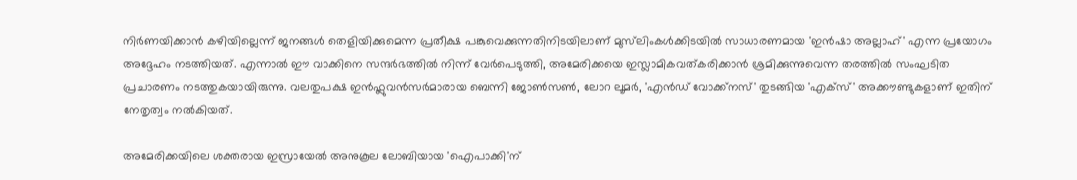നിർണയിക്കാൻ കഴിയില്ലെന്ന് ജനങ്ങൾ തെളിയിക്കുമെന്ന പ്രതീക്ഷ പങ്കുവെക്കുന്നതിനിടയിലാണ് മുസ്‌ലിംകൾക്കിടയിൽ സാധാരണമായ 'ഇൻഷാ അല്ലാഹ്' എന്ന പ്രയോഗം അദ്ദേഹം നടത്തിയത്. എന്നാൽ ഈ വാക്കിനെ സന്ദർഭത്തിൽ നിന്ന് വേർപെടുത്തി, അമേരിക്കയെ ഇസ്ലാമികവത്കരിക്കാൻ ശ്രമിക്കുന്നുവെന്ന തരത്തിൽ സംഘടിത പ്രചാരണം നടത്തുകയായിരുന്നു. വലതുപക്ഷ ഇൻഫ്ലുവൻസർമാരായ ബെന്നി ജോൺസൺ, ലോറ ലൂമർ, 'എൻഡ് വോക്ക്നസ്' തുടങ്ങിയ 'എക്സ്' അക്കൗണ്ടുകളാണ് ഇതിന് നേതൃത്വം നൽകിയത്.

അമേരിക്കയിലെ ശക്തരായ ഇസ്രായേൽ അനുകൂല ലോബിയായ 'ഐപാക്കി'ന്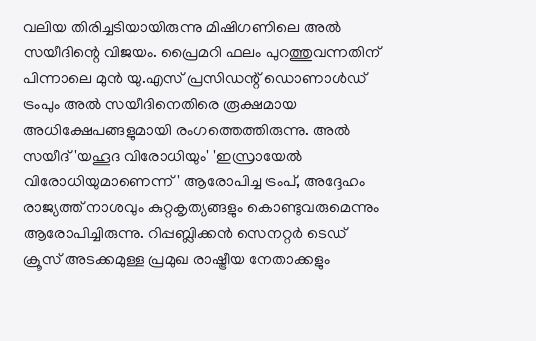വലിയ തിരിച്ചടിയായിരുന്നു മിഷിഗണിലെ അൽ സയീദിന്റെ വിജയം. പ്രൈമറി ഫലം പുറത്തുവന്നതിന് പിന്നാലെ മുൻ യു.എസ് പ്രസിഡന്റ് ഡൊണാൾഡ് ട്രംപും അൽ സയീദിനെതിരെ രൂക്ഷമായ അധിക്ഷേപങ്ങളുമായി രംഗത്തെത്തിരുന്നു. അൽ സയീദ് 'യഹൂദ വിരോധിയും' 'ഇസ്രായേൽ വിരോധിയുമാണെന്ന്' ആരോപിച്ച ട്രംപ്, അദ്ദേഹം രാജ്യത്ത് നാശവും കുറ്റകൃത്യങ്ങളും കൊണ്ടുവരുമെന്നും ആരോപിച്ചിരുന്നു. റിപ്പബ്ലിക്കൻ സെനറ്റർ ടെഡ് ക്രൂസ് അടക്കമുള്ള പ്രമുഖ രാഷ്ട്രീയ നേതാക്കളും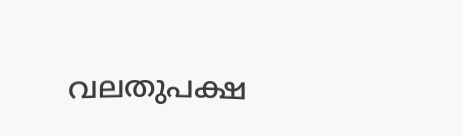വലതുപക്ഷ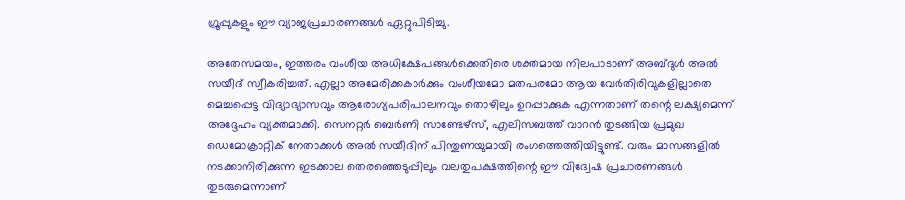ഗ്രൂപ്പുകളും ഈ വ്യാജപ്രചാരണങ്ങൾ ഏറ്റുപിടിച്ചു.

അതേസമയം, ഇത്തരം വംശീയ അധിക്ഷേപങ്ങൾക്കെതിരെ ശക്തമായ നിലപാടാണ് അബ്ദുൾ അൽ സയീദ് സ്വീകരിച്ചത്. എല്ലാ അമേരിക്കകാർക്കും വംശീയമോ മതപരമോ ആയ വേർതിരിവുകളില്ലാതെ മെച്ചപ്പെട്ട വിദ്യാഭ്യാസവും ആരോഗ്യപരിപാലനവും തൊഴിലും ഉറപ്പാക്കുക എന്നതാണ് തന്റെ ലക്ഷ്യമെന്ന് അദ്ദേഹം വ്യക്തമാക്കി. സെനറ്റർ ബെർണി സാണ്ടേഴ്സ്, എലിസബത്ത് വാറൻ തുടങ്ങിയ പ്രമുഖ ഡെമോക്രാറ്റിക് നേതാക്കൾ അൽ സയീദിന് പിന്തുണയുമായി രംഗത്തെത്തിയിട്ടുണ്ട്. വരും മാസങ്ങളിൽ നടക്കാനിരിക്കുന്ന ഇടക്കാല തെരഞ്ഞെടുപ്പിലും വലതുപക്ഷത്തിന്റെ ഈ വിദ്വേഷ പ്രചാരണങ്ങൾ തുടരുമെന്നാണ്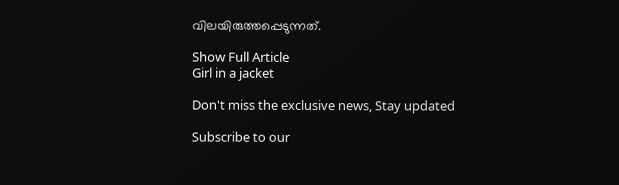വിലയിരുത്തപ്പെടുന്നത്.

Show Full Article
Girl in a jacket

Don't miss the exclusive news, Stay updated

Subscribe to our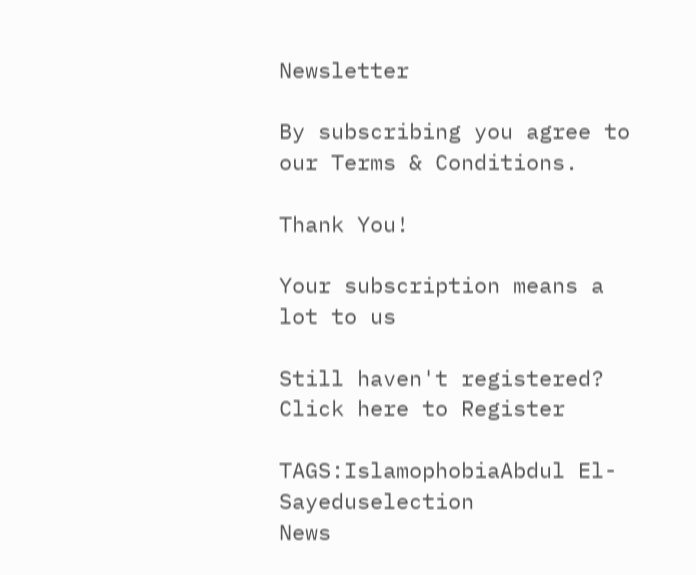Newsletter

By subscribing you agree to our Terms & Conditions.

Thank You!

Your subscription means a lot to us

Still haven't registered? Click here to Register

TAGS:IslamophobiaAbdul El-Sayeduselection
News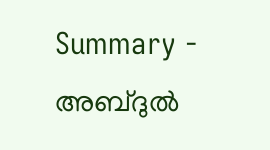Summary - അബ്ദുൽ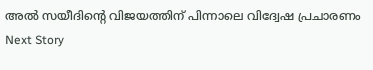അൽ സയീദിന്റെ വിജയത്തിന് പിന്നാലെ വിദ്വേഷ പ്രചാരണം
Next Story